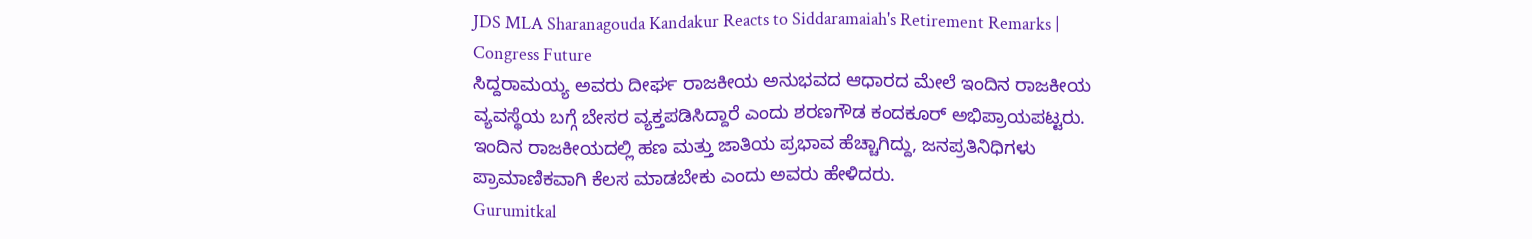JDS MLA Sharanagouda Kandakur Reacts to Siddaramaiah's Retirement Remarks | Congress Future
ಸಿದ್ದರಾಮಯ್ಯ ಅವರು ದೀರ್ಘ ರಾಜಕೀಯ ಅನುಭವದ ಆಧಾರದ ಮೇಲೆ ಇಂದಿನ ರಾಜಕೀಯ ವ್ಯವಸ್ಥೆಯ ಬಗ್ಗೆ ಬೇಸರ ವ್ಯಕ್ತಪಡಿಸಿದ್ದಾರೆ ಎಂದು ಶರಣಗೌಡ ಕಂದಕೂರ್ ಅಭಿಪ್ರಾಯಪಟ್ಟರು. ಇಂದಿನ ರಾಜಕೀಯದಲ್ಲಿ ಹಣ ಮತ್ತು ಜಾತಿಯ ಪ್ರಭಾವ ಹೆಚ್ಚಾಗಿದ್ದು, ಜನಪ್ರತಿನಿಧಿಗಳು ಪ್ರಾಮಾಣಿಕವಾಗಿ ಕೆಲಸ ಮಾಡಬೇಕು ಎಂದು ಅವರು ಹೇಳಿದರು.
Gurumitkal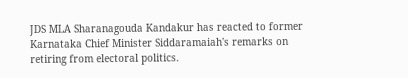JDS MLA Sharanagouda Kandakur has reacted to former Karnataka Chief Minister Siddaramaiah's remarks on retiring from electoral politics.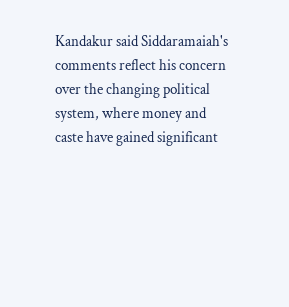Kandakur said Siddaramaiah's comments reflect his concern over the changing political system, where money and caste have gained significant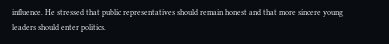influence. He stressed that public representatives should remain honest and that more sincere young leaders should enter politics.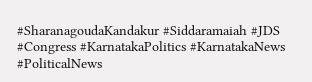#SharanagoudaKandakur #Siddaramaiah #JDS #Congress #KarnatakaPolitics #KarnatakaNews #PoliticalNews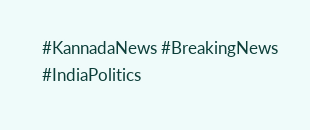#KannadaNews #BreakingNews #IndiaPolitics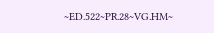~ED.522~PR.28~VG.HM~